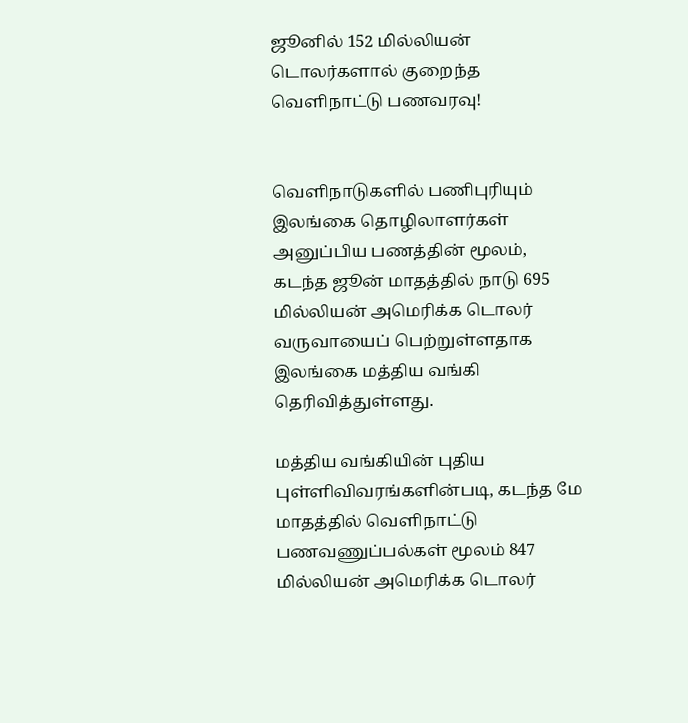ஜூனில் 152 மில்லியன் டொலர்களால் குறைந்த வெளிநாட்டு பணவரவு!


வெளிநாடுகளில் பணிபுரியும் இலங்கை தொழிலாளர்கள் அனுப்பிய பணத்தின் மூலம், கடந்த ஜூன் மாதத்தில் நாடு 695 மில்லியன் அமெரிக்க டொலர் வருவாயைப் பெற்றுள்ளதாக இலங்கை மத்திய வங்கி தெரிவித்துள்ளது.

மத்திய வங்கியின் புதிய புள்ளிவிவரங்களின்படி, கடந்த மே மாதத்தில் வெளிநாட்டு பணவணுப்பல்கள் மூலம் 847 மில்லியன் அமெரிக்க டொலர்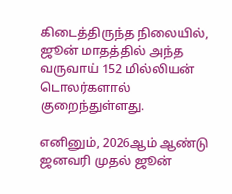கிடைத்திருந்த நிலையில், ஜூன் மாதத்தில் அந்த வருவாய் 152 மில்லியன் டொலர்களால் குறைந்துள்ளது.

எனினும், 2026ஆம் ஆண்டு ஜனவரி முதல் ஜூன்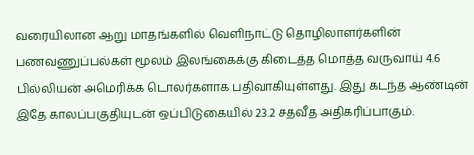வரையிலான ஆறு மாதங்களில் வெளிநாட்டு தொழிலாளர்களின் பணவணுப்பல்கள் மூலம் இலங்கைக்கு கிடைத்த மொத்த வருவாய் 4.6 பில்லியன் அமெரிக்க டொலர்களாக பதிவாகியுள்ளது. இது கடந்த ஆண்டின் இதே காலப்பகுதியுடன் ஒப்பிடுகையில் 23.2 சதவீத அதிகரிப்பாகும்.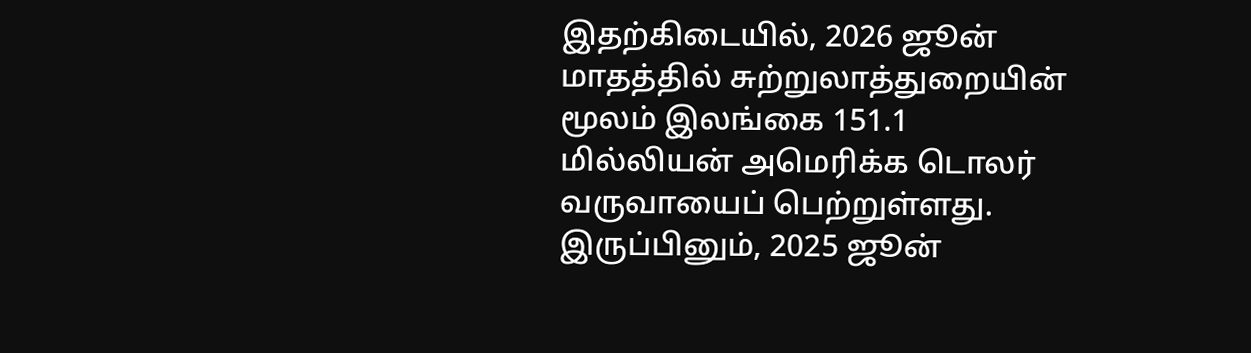இதற்கிடையில், 2026 ஜூன் மாதத்தில் சுற்றுலாத்துறையின் மூலம் இலங்கை 151.1 மில்லியன் அமெரிக்க டொலர் வருவாயைப் பெற்றுள்ளது. இருப்பினும், 2025 ஜூன்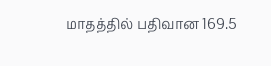மாதத்தில் பதிவான 169.5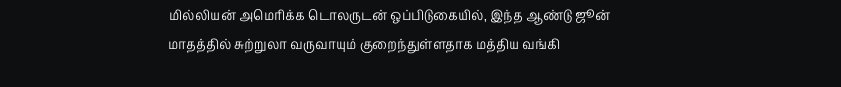மில்லியன் அமெரிக்க டொலருடன் ஒப்பிடுகையில், இந்த ஆண்டு ஜூன் மாதத்தில் சுற்றுலா வருவாயும் குறைந்துள்ளதாக மத்திய வங்கி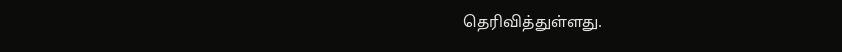தெரிவித்துள்ளது.